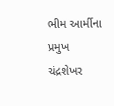ભીમ આર્મીના પ્રમુખ ચંદ્રશેખર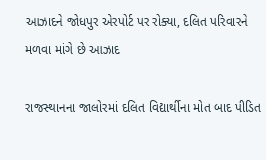આઝાદને જોધપુર એરપોર્ટ પર રોક્યા, દલિત પરિવારને મળવા માંગે છે આઝાદ

રાજસ્થાનના જાલોરમાં દલિત વિદ્યાર્થીના મોત બાદ પીડિત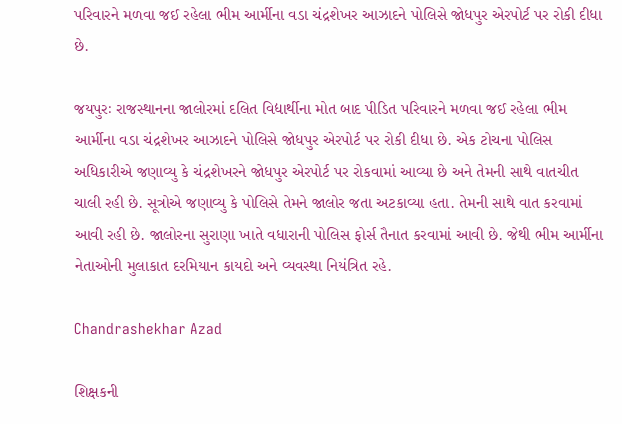પરિવારને મળવા જઈ રહેલા ભીમ આર્મીના વડા ચંદ્રશેખર આઝાદને પોલિસે જોધપુર એરપોર્ટ પર રોકી દીધા છે.

જયપુરઃ રાજસ્થાનના જાલોરમાં દલિત વિદ્યાર્થીના મોત બાદ પીડિત પરિવારને મળવા જઈ રહેલા ભીમ આર્મીના વડા ચંદ્રશેખર આઝાદને પોલિસે જોધપુર એરપોર્ટ પર રોકી દીધા છે. એક ટોચના પોલિસ અધિકારીએ જણાવ્યુ કે ચંદ્રશેખરને જોધપુર એરપોર્ટ પર રોકવામાં આવ્યા છે અને તેમની સાથે વાતચીત ચાલી રહી છે. સૂત્રોએ જણાવ્યુ કે પોલિસે તેમને જાલોર જતા અટકાવ્યા હતા. તેમની સાથે વાત કરવામાં આવી રહી છે. જાલોરના સુરાણા ખાતે વધારાની પોલિસ ફોર્સ તૈનાત કરવામાં આવી છે. જેથી ભીમ આર્મીના નેતાઓની મુલાકાત દરમિયાન કાયદો અને વ્યવસ્થા નિયંત્રિત રહે.

Chandrashekhar Azad

શિક્ષકની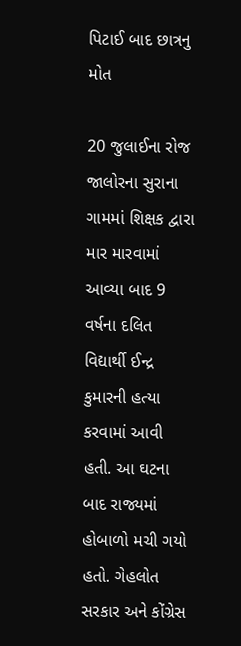પિટાઈ બાદ છાત્રનુ મોત

20 જુલાઈના રોજ જાલોરના સુરાના ગામમાં શિક્ષક દ્વારા માર મારવામાં આવ્યા બાદ 9 વર્ષના દલિત વિદ્યાર્થી ઈન્દ્ર કુમારની હત્યા કરવામાં આવી હતી. આ ઘટના બાદ રાજ્યમાં હોબાળો મચી ગયો હતો. ગેહલોત સરકાર અને કોંગ્રેસ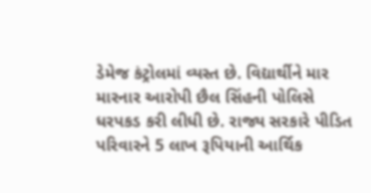ડેમેજ કંટ્રોલમાં વ્યસ્ત છે. વિદ્યાર્થીને માર મારનાર આરોપી છૈલ સિંહની પોલિસે ધરપકડ કરી લીધી છે. રાજ્ય સરકારે પીડિત પરિવારને 5 લાખ રૂપિયાની આર્થિક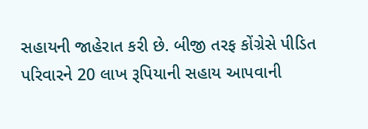સહાયની જાહેરાત કરી છે. બીજી તરફ કોંગ્રેસે પીડિત પરિવારને 20 લાખ રૂપિયાની સહાય આપવાની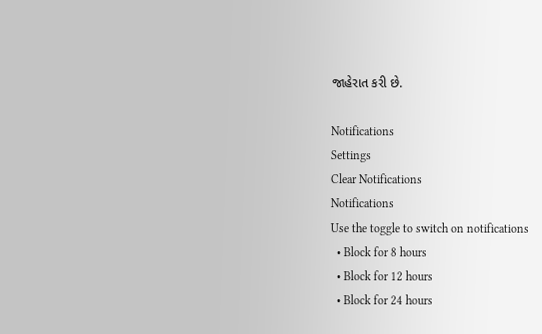જાહેરાત કરી છે.

Notifications
Settings
Clear Notifications
Notifications
Use the toggle to switch on notifications
  • Block for 8 hours
  • Block for 12 hours
  • Block for 24 hours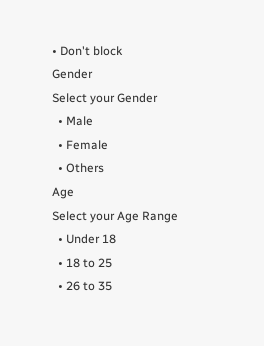• Don't block
Gender
Select your Gender
  • Male
  • Female
  • Others
Age
Select your Age Range
  • Under 18
  • 18 to 25
  • 26 to 35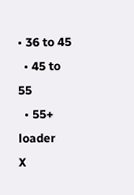• 36 to 45
  • 45 to 55
  • 55+
loader
X